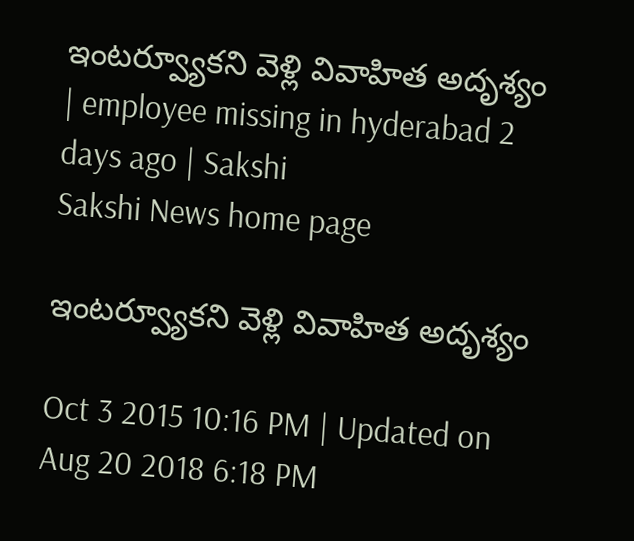ఇంటర్వ్యూకని వెళ్లి వివాహిత అదృశ్యం | employee missing in hyderabad 2 days ago | Sakshi
Sakshi News home page

ఇంటర్వ్యూకని వెళ్లి వివాహిత అదృశ్యం

Oct 3 2015 10:16 PM | Updated on Aug 20 2018 6:18 PM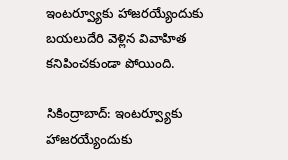ఇంటర్వ్యూకు హాజరయ్యేందుకు బయలుదేరి వెళ్లిన వివాహిత కనిపించకుండా పోయింది.

సికింద్రాబాద్: ఇంటర్వ్యూకు హాజరయ్యేందుకు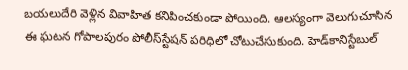బయలుదేరి వెళ్లిన వివాహిత కనిపించకుండా పోయింది. ఆలస్యంగా వెలుగుచూసిన ఈ ఘటన గోపాలపురం పోలీస్‌స్టేషన్ పరిధిలో చోటుచేసుకుంది. హెడ్‌కానిస్టేబుల్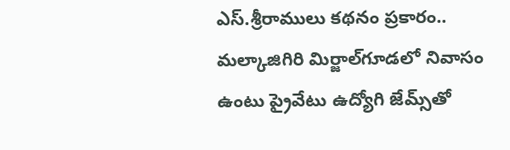ఎస్.శ్రీరాములు కథనం ప్రకారం.. మల్కాజిగిరి మిర్జాల్‌గూడలో నివాసం ఉంటు ప్రైవేటు ఉద్యోగి జేమ్స్‌తో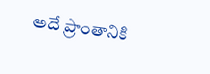అదే ప్రాంతానికి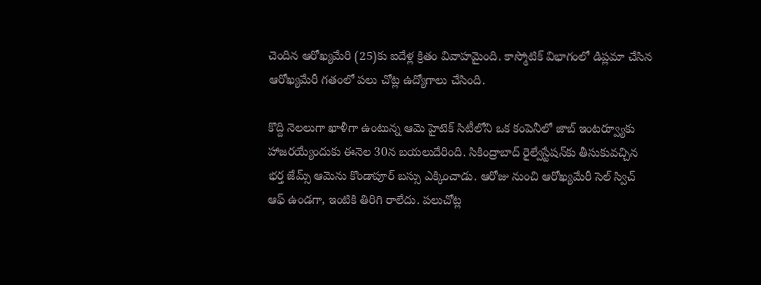చెందిన ఆరోఖ్యమేరి (25)కు ఐదేళ్ల క్రితం వివాహమైంది. కాస్మోటిక్ విభాగంలో డిప్లమా చేసిన ఆరోఖ్యమేరీ గతంలో పలు చోట్ల ఉద్యోగాలు చేసింది.

కొద్ది నెలలుగా ఖాళీగా ఉంటున్న ఆమె హైటెక్ సిటీలోని ఒక కంపెనీలో జాబ్ ఇంటర్వ్యూకు హాజరయ్యేందుకు ఈనెల 30న బయలుదేరింది. సికింద్రాబాద్ రైల్వేస్టేషన్‌కు తీసుకువచ్చిన భర్త జేమ్స్ ఆమెను కొండాపూర్ బస్సు ఎక్కించాడు. ఆరోజు నుంచి ఆరోఖ్యమేరీ సెల్ స్విచ్ ఆఫ్ ఉండగా, ఇంటికి తిరిగి రాలేదు. పలుచోట్ల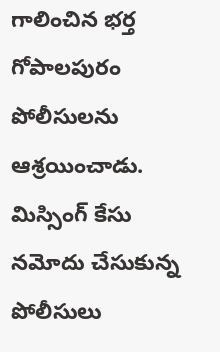గాలించిన భర్త గోపాలపురం పోలీసులను ఆశ్రయించాడు. మిస్సింగ్ కేసు నమోదు చేసుకున్న పోలీసులు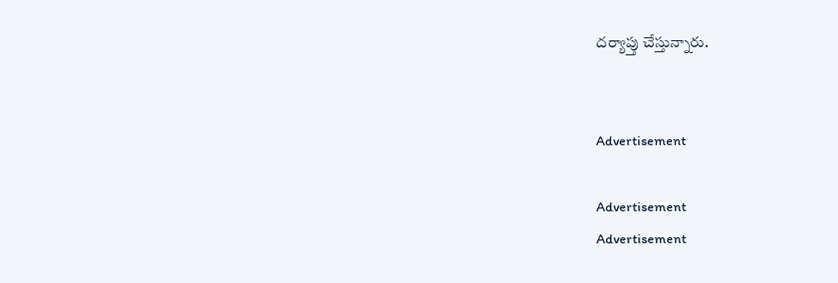దర్యాప్తు చేస్తున్నారు.


Advertisement

Advertisement
Advertisement